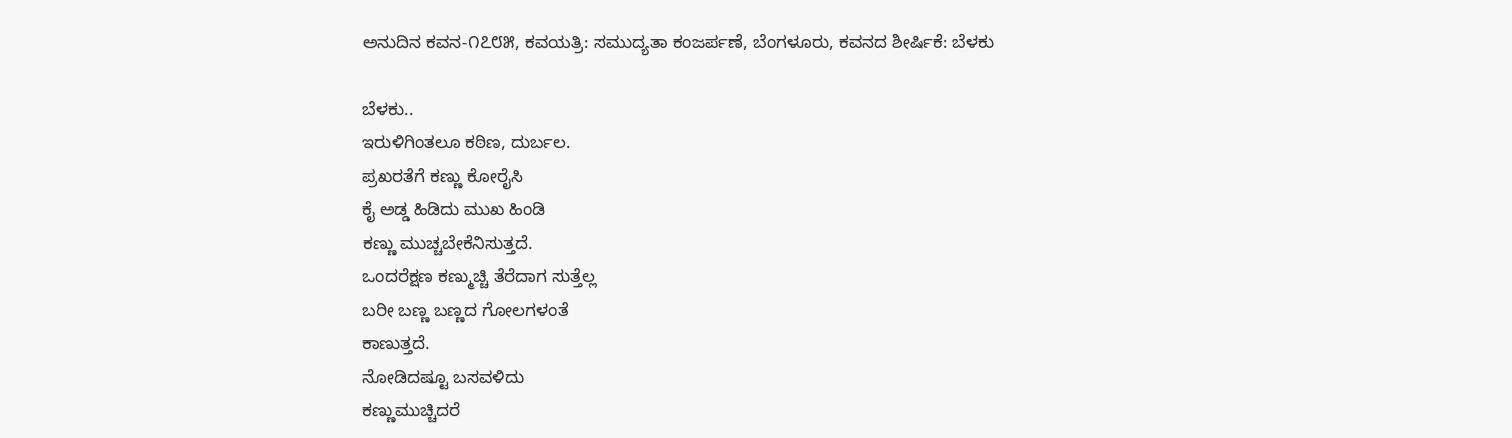ಅನುದಿನ ಕವನ-೧೭೮೫, ಕವಯತ್ರಿ: ಸಮುದ್ಯತಾ ಕಂಜರ್ಪಣೆ, ಬೆಂಗಳೂರು, ಕವನದ ಶೀರ್ಷಿಕೆ: ಬೆಳಕು

ಬೆಳಕು..
ಇರುಳಿಗಿಂತಲೂ ಕಠಿಣ, ದುರ್ಬಲ.
ಪ್ರಖರತೆಗೆ ಕಣ್ಣು ಕೋರೈಸಿ
ಕೈ ಅಡ್ಡ ಹಿಡಿದು ಮುಖ ಹಿಂಡಿ
ಕಣ್ಣು ಮುಚ್ಚಬೇಕೆನಿಸುತ್ತದೆ.
ಒಂದರೆಕ್ಷಣ ಕಣ್ಮುಚ್ಚಿ ತೆರೆದಾಗ ಸುತ್ತೆಲ್ಲ
ಬರೀ ಬಣ್ಣ ಬಣ್ಣದ ಗೋಲಗಳಂತೆ
ಕಾಣುತ್ತದೆ.
ನೋಡಿದಷ್ಟೂ ಬಸವಳಿದು
ಕಣ್ಣುಮುಚ್ಚಿದರೆ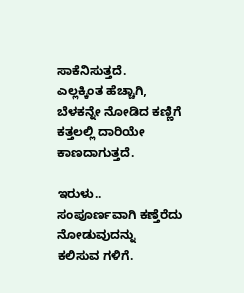ಸಾಕೆನಿಸುತ್ತದೆ.
ಎಲ್ಲಕ್ಕಿಂತ ಹೆಚ್ಚಾಗಿ,
ಬೆಳಕನ್ನೇ‌ ನೋಡಿದ ಕಣ್ಣಿಗೆ
ಕತ್ತಲಲ್ಲಿ ದಾರಿಯೇ ಕಾಣದಾಗುತ್ತದೆ.

ಇರುಳು..
ಸಂಪೂರ್ಣವಾಗಿ ಕಣ್ತೆರೆದು ನೋಡುವುದನ್ನು
ಕಲಿಸುವ ಗಳಿಗೆ.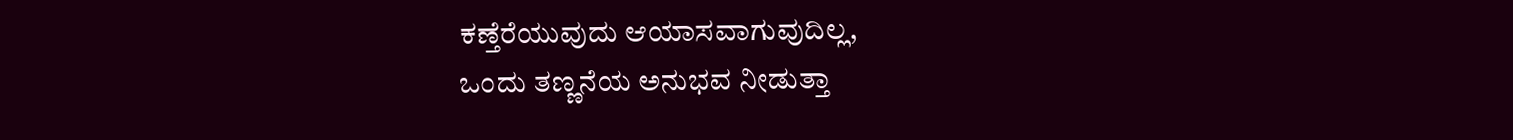ಕಣ್ತೆರೆಯುವುದು ಆಯಾಸವಾಗುವುದಿಲ್ಲ,
ಒಂದು‌ ತಣ್ಣನೆಯ ಅನುಭವ ನೀಡುತ್ತಾ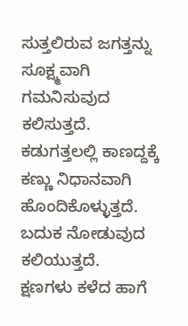ಸುತ್ತಲಿರುವ ಜಗತ್ತನ್ನು ಸೂಕ್ಷ್ಮವಾಗಿ
ಗಮನಿಸುವುದ ಕಲಿಸುತ್ತದೆ.
ಕಡುಗತ್ತಲಲ್ಲಿ ಕಾಣದ್ದಕ್ಕೆ ಕಣ್ಣು ನಿಧಾನವಾಗಿ
ಹೊಂದಿಕೊಳ್ಳುತ್ತದೆ.
ಬದುಕ ನೋಡುವುದ ಕಲಿಯುತ್ತದೆ.
ಕ್ಷಣಗಳು ಕಳೆದ ಹಾಗೆ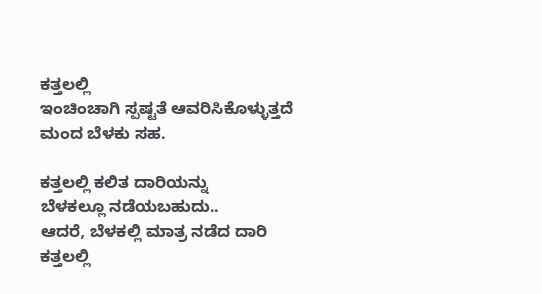ಕತ್ತಲಲ್ಲಿ
ಇಂಚಿಂಚಾಗಿ ಸ್ಪಷ್ಟತೆ ಆವರಿಸಿಕೊಳ್ಳುತ್ತದೆ
ಮಂದ ಬೆಳಕು ಸಹ.

ಕತ್ತಲಲ್ಲಿ ಕಲಿತ ದಾರಿಯನ್ನು
ಬೆಳಕಲ್ಲೂ ನಡೆಯಬಹುದು..
ಆದರೆ, ಬೆಳಕಲ್ಲಿ ಮಾತ್ರ ನಡೆದ ದಾರಿ
ಕತ್ತಲಲ್ಲಿ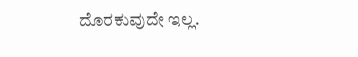ದೊರಕುವುದೇ ಇಲ್ಲ.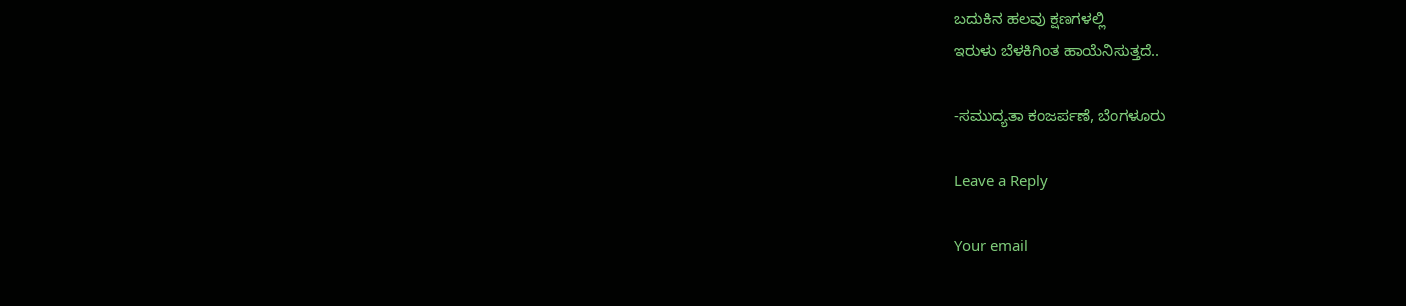ಬದುಕಿನ‌ ಹಲವು ಕ್ಷಣಗಳಲ್ಲಿ
ಇರುಳು ಬೆಳಕಿಗಿಂತ ಹಾಯೆನಿಸುತ್ತದೆ..

-ಸಮುದ್ಯತಾ ಕಂಜರ್ಪಣೆ, ಬೆಂಗಳೂರು

Leave a Reply

Your email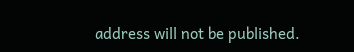address will not be published.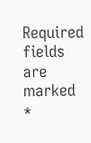Required fields are marked *